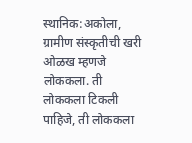स्थानिक:अकोला, ग्रामीण संस्कृतीची खरी ओळख म्हणजे लोककला. ती लोककला टिकली पाहिजे, ती लोककला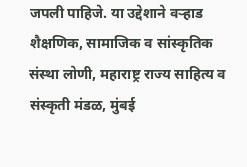जपली पाहिजे. या उद्देशाने वऱ्हाड शैक्षणिक, सामाजिक व सांस्कृतिक संस्था लोणी, महाराष्ट्र राज्य साहित्य व संस्कृती मंडळ, मुंबई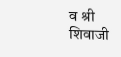व श्री शिवाजी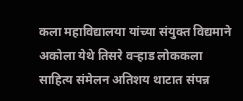कला महाविद्यालया यांच्या संयुक्त विद्यमाने अकोला येथे तिसरे वऱ्हाड लोककला साहित्य संमेलन अतिशय थाटात संपन्न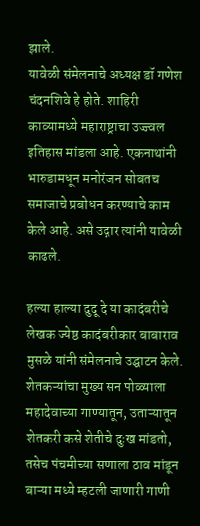झाले.
यावेळी संमेलनाचे अध्यक्ष डॉ गणेश चंदनशिवे हे होते. शाहिरी काव्यामध्ये महाराष्ट्राचा उज्ज्वल इतिहास मांडला आहे. एकनाथांनी भारुडामधून मनोरंजन सोबतच समाजाचे प्रबोधन करण्याचे काम केले आहे. असे उद्गार त्यांनी यावेळी काढले.

हल्या हाल्या दुदू दे या कादंबरीचे लेखक ज्येष्ठ कादंबरीकार बाबाराव मुसळे यांनी संमेलनाचे उद्घाटन केले. शेतकऱ्यांचा मुख्य सन पोळ्याला महादेवाच्या गाण्यातून, उताऱ्यातून शेतकरी कसे शेतीचे दुःख मांडतो, तसेच पंचमीच्या सणाला ठाव मांडून बाऱ्या मध्ये म्हटली जाणारी गाणी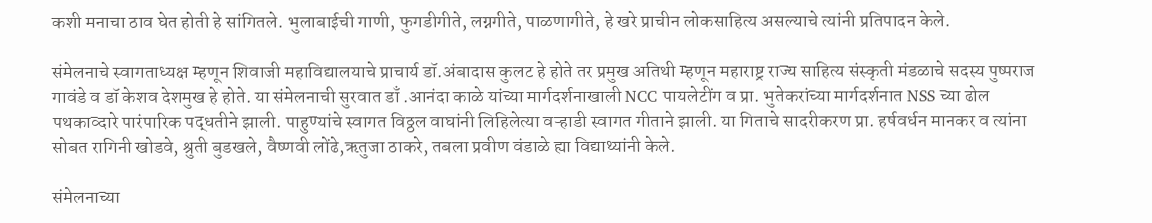कशी मनाचा ठाव घेत होती हे सांगितले. भुलाबाईची गाणी, फुगडीगीते, लग्नगीते, पाळणागीते, हे खरे प्राचीन लोकसाहित्य असल्याचे त्यांनी प्रतिपादन केले.

संमेलनाचे स्वागताध्यक्ष म्हणून शिवाजी महाविद्यालयाचे प्राचार्य डॉ.अंबादास कुलट हे होते तर प्रमुख अतिथी म्हणून महाराष्ट्र राज्य साहित्य संस्कृती मंडळाचे सदस्य पुष्पराज गावंडे व डॉ केशव देशमुख हे होते. या संमेलनाची सुरवात डाँ .आनंदा काळे यांच्या मार्गदर्शनाखाली NCC पायलेटींग व प्रा. भुतेकरांच्या मार्गदर्शनात NSS च्या ढोल पथकाव्दारे पारंपारिक पद्धतीने झाली. पाहुण्यांचे स्वागत विठ्ठल वाघांनी लिहिलेत्या वऱ्हाडी स्वागत गीताने झाली. या गिताचे सादरीकरण प्रा. हर्षवर्धन मानकर व त्यांना सोबत रागिनी खोडवे, श्रुती बुडखले, वैष्णवी लोंढे,ऋतुजा ठाकरे, तबला प्रवीण वंडाळे ह्या विद्याथ्यांनी केले.

संमेलनाच्या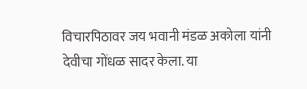विचारपिठावर जय भवानी मंडळ अकोला यांनी देवीचा गोंधळ सादर केला. या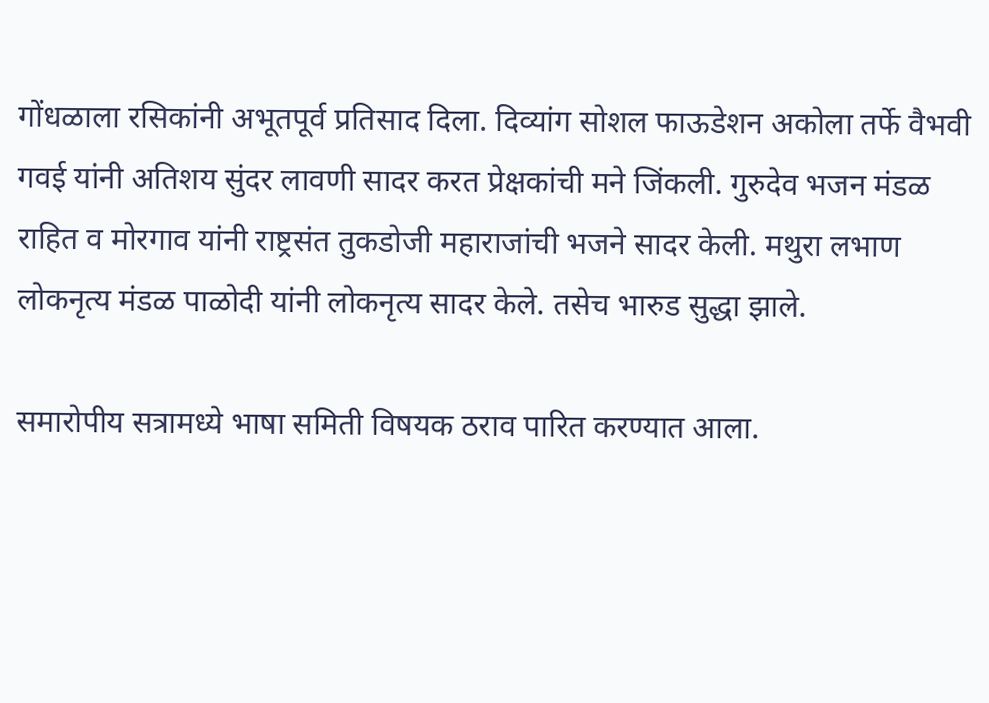गोंधळाला रसिकांनी अभूतपूर्व प्रतिसाद दिला. दिव्यांग सोशल फाऊडेशन अकोला तर्फे वैभवी गवई यांनी अतिशय सुंदर लावणी सादर करत प्रेक्षकांची मने जिंकली. गुरुदेव भजन मंडळ राहित व मोरगाव यांनी राष्ट्रसंत तुकडोजी महाराजांची भजने सादर केली. मथुरा लभाण लोकनृत्य मंडळ पाळोदी यांनी लोकनृत्य सादर केले. तसेच भारुड सुद्धा झाले.

समारोपीय सत्रामध्ये भाषा समिती विषयक ठराव पारित करण्यात आला.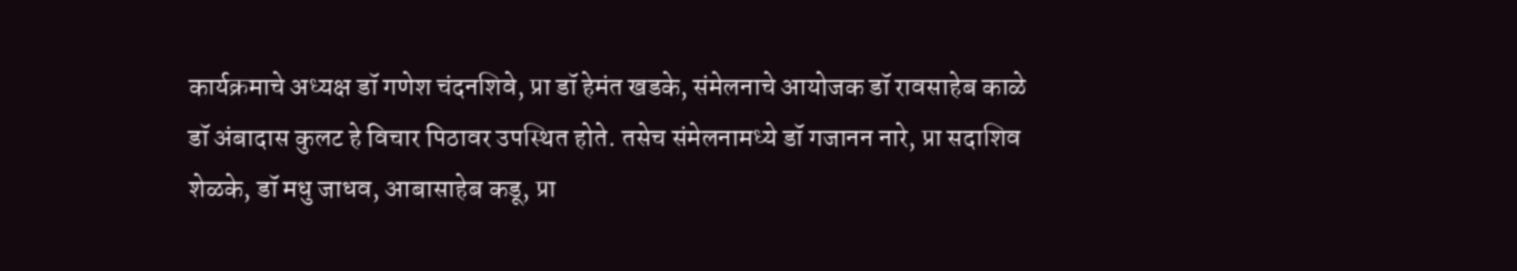कार्यक्रमाचे अध्यक्ष डॉ गणेश चंदनशिवे, प्रा डॉ हेमंत खडके, संमेलनाचे आयोजक डॉ रावसाहेब काळे डॉ अंबादास कुलट हे विचार पिठावर उपस्थित होते. तसेच संमेलनामध्ये डॉ गजानन नारे, प्रा सदाशिव शेळके, डॉ मधु जाधव, आबासाहेब कडू, प्रा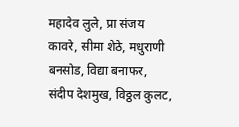महादेव लुले, प्रा संजय कावरे, सीमा शेठे, मधुराणी बनसोड, विद्या बनाफर, संदीप देशमुख, विठ्ठल कुलट,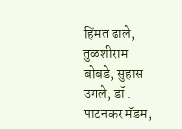हिंमत ढाले, तुळशीराम बोबडे, सुहास उगले, डॉ . पाटनकर मॅडम,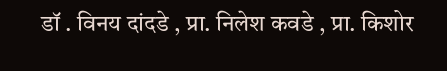डॉ . विनय दांदडे , प्रा. निलेश कवडे , प्रा. किशोर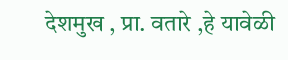देशमुख , प्रा. वतारे ,हे यावेळी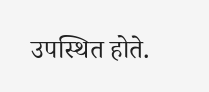उपस्थित होते.